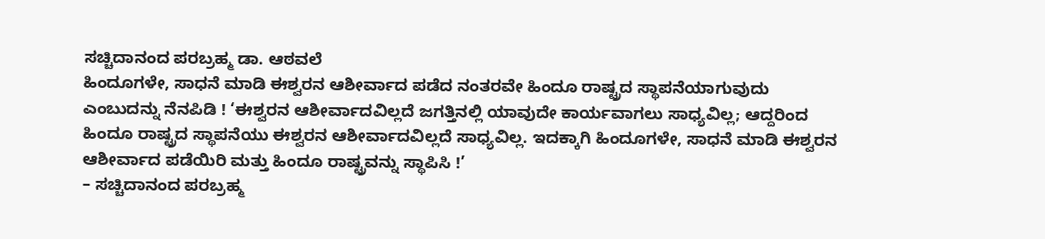ಸಚ್ಚಿದಾನಂದ ಪರಬ್ರಹ್ಮ ಡಾ. ಆಠವಲೆ
ಹಿಂದೂಗಳೇ, ಸಾಧನೆ ಮಾಡಿ ಈಶ್ವರನ ಆಶೀರ್ವಾದ ಪಡೆದ ನಂತರವೇ ಹಿಂದೂ ರಾಷ್ಟ್ರದ ಸ್ಥಾಪನೆಯಾಗುವುದು ಎಂಬುದನ್ನು ನೆನಪಿಡಿ ! ‘ಈಶ್ವರನ ಆಶೀರ್ವಾದವಿಲ್ಲದೆ ಜಗತ್ತಿನಲ್ಲಿ ಯಾವುದೇ ಕಾರ್ಯವಾಗಲು ಸಾಧ್ಯವಿಲ್ಲ; ಆದ್ದರಿಂದ ಹಿಂದೂ ರಾಷ್ಟ್ರದ ಸ್ಥಾಪನೆಯು ಈಶ್ವರನ ಆಶೀರ್ವಾದವಿಲ್ಲದೆ ಸಾಧ್ಯವಿಲ್ಲ. ಇದಕ್ಕಾಗಿ ಹಿಂದೂಗಳೇ, ಸಾಧನೆ ಮಾಡಿ ಈಶ್ವರನ ಆಶೀರ್ವಾದ ಪಡೆಯಿರಿ ಮತ್ತು ಹಿಂದೂ ರಾಷ್ಟ್ರವನ್ನು ಸ್ಥಾಪಿಸಿ !’
– ಸಚ್ಚಿದಾನಂದ ಪರಬ್ರಹ್ಮ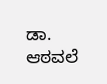ಡಾ. ಆಠವಲೆ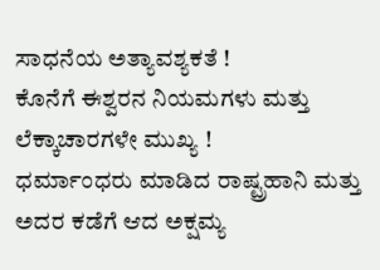ಸಾಧನೆಯ ಅತ್ಯಾವಶ್ಯಕತೆ !
ಕೊನೆಗೆ ಈಶ್ವರನ ನಿಯಮಗಳು ಮತ್ತು ಲೆಕ್ಕಾಚಾರಗಳೇ ಮುಖ್ಯ !
ಧರ್ಮಾಂಧರು ಮಾಡಿದ ರಾಷ್ಟ್ರಹಾನಿ ಮತ್ತು ಅದರ ಕಡೆಗೆ ಆದ ಅಕ್ಷಮ್ಯ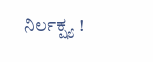ನಿರ್ಲಕ್ಷ್ಯ !